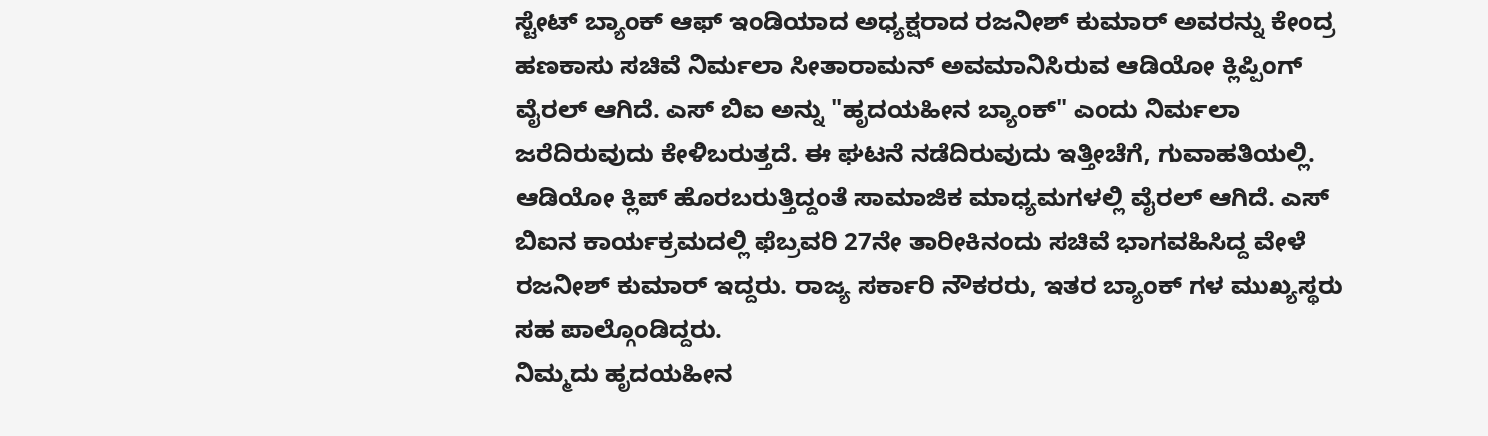ಸ್ಟೇಟ್ ಬ್ಯಾಂಕ್ ಆಫ್ ಇಂಡಿಯಾದ ಅಧ್ಯಕ್ಷರಾದ ರಜನೀಶ್ ಕುಮಾರ್ ಅವರನ್ನು ಕೇಂದ್ರ ಹಣಕಾಸು ಸಚಿವೆ ನಿರ್ಮಲಾ ಸೀತಾರಾಮನ್ ಅವಮಾನಿಸಿರುವ ಆಡಿಯೋ ಕ್ಲಿಪ್ಪಿಂಗ್ ವೈರಲ್ ಆಗಿದೆ. ಎಸ್ ಬಿಐ ಅನ್ನು "ಹೃದಯಹೀನ ಬ್ಯಾಂಕ್" ಎಂದು ನಿರ್ಮಲಾ ಜರೆದಿರುವುದು ಕೇಳಿಬರುತ್ತದೆ. ಈ ಘಟನೆ ನಡೆದಿರುವುದು ಇತ್ತೀಚೆಗೆ, ಗುವಾಹತಿಯಲ್ಲಿ.
ಆಡಿಯೋ ಕ್ಲಿಪ್ ಹೊರಬರುತ್ತಿದ್ದಂತೆ ಸಾಮಾಜಿಕ ಮಾಧ್ಯಮಗಳಲ್ಲಿ ವೈರಲ್ ಆಗಿದೆ. ಎಸ್ ಬಿಐನ ಕಾರ್ಯಕ್ರಮದಲ್ಲಿ ಫೆಬ್ರವರಿ 27ನೇ ತಾರೀಕಿನಂದು ಸಚಿವೆ ಭಾಗವಹಿಸಿದ್ದ ವೇಳೆ ರಜನೀಶ್ ಕುಮಾರ್ ಇದ್ದರು. ರಾಜ್ಯ ಸರ್ಕಾರಿ ನೌಕರರು, ಇತರ ಬ್ಯಾಂಕ್ ಗಳ ಮುಖ್ಯಸ್ಥರು ಸಹ ಪಾಲ್ಗೊಂಡಿದ್ದರು.
ನಿಮ್ಮದು ಹೃದಯಹೀನ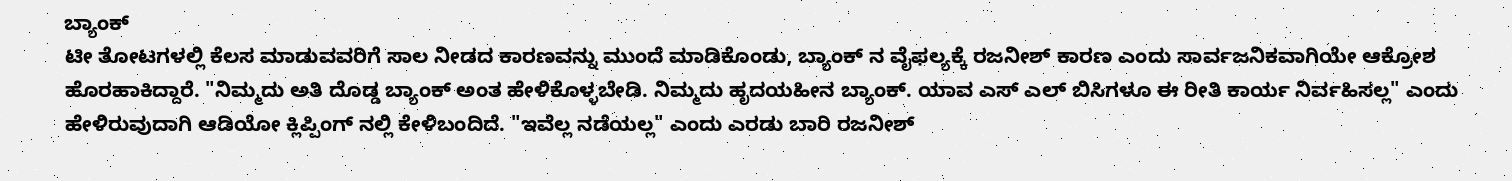ಬ್ಯಾಂಕ್
ಟೀ ತೋಟಗಳಲ್ಲಿ ಕೆಲಸ ಮಾಡುವವರಿಗೆ ಸಾಲ ನೀಡದ ಕಾರಣವನ್ನು ಮುಂದೆ ಮಾಡಿಕೊಂಡು, ಬ್ಯಾಂಕ್ ನ ವೈಫಲ್ಯಕ್ಕೆ ರಜನೀಶ್ ಕಾರಣ ಎಂದು ಸಾರ್ವಜನಿಕವಾಗಿಯೇ ಆಕ್ರೋಶ ಹೊರಹಾಕಿದ್ದಾರೆ. "ನಿಮ್ಮದು ಅತಿ ದೊಡ್ಡ ಬ್ಯಾಂಕ್ ಅಂತ ಹೇಳಿಕೊಳ್ಳಬೇಡಿ. ನಿಮ್ಮದು ಹೃದಯಹೀನ ಬ್ಯಾಂಕ್. ಯಾವ ಎಸ್ ಎಲ್ ಬಿಸಿಗಳೂ ಈ ರೀತಿ ಕಾರ್ಯ ನಿರ್ವಹಿಸಲ್ಲ" ಎಂದು ಹೇಳಿರುವುದಾಗಿ ಆಡಿಯೋ ಕ್ಲಿಪ್ಪಿಂಗ್ ನಲ್ಲಿ ಕೇಳಿಬಂದಿದೆ. "ಇವೆಲ್ಲ ನಡೆಯಲ್ಲ" ಎಂದು ಎರಡು ಬಾರಿ ರಜನೀಶ್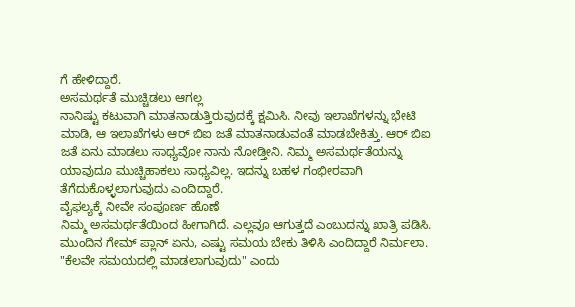ಗೆ ಹೇಳಿದ್ದಾರೆ.
ಅಸಮರ್ಥತೆ ಮುಚ್ಚಿಡಲು ಆಗಲ್ಲ
ನಾನಿಷ್ಟು ಕಟುವಾಗಿ ಮಾತನಾಡುತ್ತಿರುವುದಕ್ಕೆ ಕ್ಷಮಿಸಿ. ನೀವು ಇಲಾಖೆಗಳನ್ನು ಭೇಟಿ ಮಾಡಿ, ಆ ಇಲಾಖೆಗಳು ಆರ್ ಬಿಐ ಜತೆ ಮಾತನಾಡುವಂತೆ ಮಾಡಬೇಕಿತ್ತು. ಆರ್ ಬಿಐ ಜತೆ ಏನು ಮಾಡಲು ಸಾಧ್ಯವೋ ನಾನು ನೋಡ್ತೀನಿ. ನಿಮ್ಮ ಅಸಮರ್ಥತೆಯನ್ನು ಯಾವುದೂ ಮುಚ್ಚಿಹಾಕಲು ಸಾಧ್ಯವಿಲ್ಲ. ಇದನ್ನು ಬಹಳ ಗಂಭೀರವಾಗಿ ತೆಗೆದುಕೊಳ್ಳಲಾಗುವುದು ಎಂದಿದ್ದಾರೆ.
ವೈಫಲ್ಯಕ್ಕೆ ನೀವೇ ಸಂಪೂರ್ಣ ಹೊಣೆ
ನಿಮ್ಮ ಅಸಮರ್ಥತೆಯಿಂದ ಹೀಗಾಗಿದೆ. ಎಲ್ಲವೂ ಆಗುತ್ತದೆ ಎಂಬುದನ್ನು ಖಾತ್ರಿ ಪಡಿಸಿ. ಮುಂದಿನ ಗೇಮ್ ಪ್ಲಾನ್ ಏನು, ಎಷ್ಟು ಸಮಯ ಬೇಕು ತಿಳಿಸಿ ಎಂದಿದ್ದಾರೆ ನಿರ್ಮಲಾ. "ಕೆಲವೇ ಸಮಯದಲ್ಲಿ ಮಾಡಲಾಗುವುದು" ಎಂದು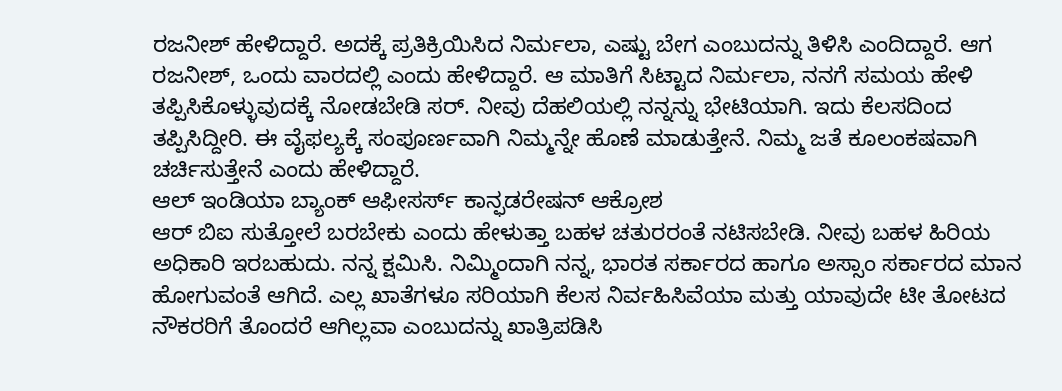ರಜನೀಶ್ ಹೇಳಿದ್ದಾರೆ. ಅದಕ್ಕೆ ಪ್ರತಿಕ್ರಿಯಿಸಿದ ನಿರ್ಮಲಾ, ಎಷ್ಟು ಬೇಗ ಎಂಬುದನ್ನು ತಿಳಿಸಿ ಎಂದಿದ್ದಾರೆ. ಆಗ ರಜನೀಶ್, ಒಂದು ವಾರದಲ್ಲಿ ಎಂದು ಹೇಳಿದ್ದಾರೆ. ಆ ಮಾತಿಗೆ ಸಿಟ್ಟಾದ ನಿರ್ಮಲಾ, ನನಗೆ ಸಮಯ ಹೇಳಿ ತಪ್ಪಿಸಿಕೊಳ್ಳುವುದಕ್ಕೆ ನೋಡಬೇಡಿ ಸರ್. ನೀವು ದೆಹಲಿಯಲ್ಲಿ ನನ್ನನ್ನು ಭೇಟಿಯಾಗಿ. ಇದು ಕೆಲಸದಿಂದ ತಪ್ಪಿಸಿದ್ದೀರಿ. ಈ ವೈಫಲ್ಯಕ್ಕೆ ಸಂಪೂರ್ಣವಾಗಿ ನಿಮ್ಮನ್ನೇ ಹೊಣೆ ಮಾಡುತ್ತೇನೆ. ನಿಮ್ಮ ಜತೆ ಕೂಲಂಕಷವಾಗಿ ಚರ್ಚಿಸುತ್ತೇನೆ ಎಂದು ಹೇಳಿದ್ದಾರೆ.
ಆಲ್ ಇಂಡಿಯಾ ಬ್ಯಾಂಕ್ ಆಫೀಸರ್ಸ್ ಕಾನ್ಫಡರೇಷನ್ ಆಕ್ರೋಶ
ಆರ್ ಬಿಐ ಸುತ್ತೋಲೆ ಬರಬೇಕು ಎಂದು ಹೇಳುತ್ತಾ ಬಹಳ ಚತುರರಂತೆ ನಟಿಸಬೇಡಿ. ನೀವು ಬಹಳ ಹಿರಿಯ ಅಧಿಕಾರಿ ಇರಬಹುದು. ನನ್ನ ಕ್ಷಮಿಸಿ. ನಿಮ್ಮಿಂದಾಗಿ ನನ್ನ, ಭಾರತ ಸರ್ಕಾರದ ಹಾಗೂ ಅಸ್ಸಾಂ ಸರ್ಕಾರದ ಮಾನ ಹೋಗುವಂತೆ ಆಗಿದೆ. ಎಲ್ಲ ಖಾತೆಗಳೂ ಸರಿಯಾಗಿ ಕೆಲಸ ನಿರ್ವಹಿಸಿವೆಯಾ ಮತ್ತು ಯಾವುದೇ ಟೀ ತೋಟದ ನೌಕರರಿಗೆ ತೊಂದರೆ ಆಗಿಲ್ಲವಾ ಎಂಬುದನ್ನು ಖಾತ್ರಿಪಡಿಸಿ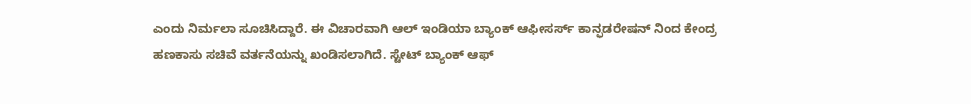ಎಂದು ನಿರ್ಮಲಾ ಸೂಚಿಸಿದ್ದಾರೆ. ಈ ವಿಚಾರವಾಗಿ ಆಲ್ ಇಂಡಿಯಾ ಬ್ಯಾಂಕ್ ಆಫೀಸರ್ಸ್ ಕಾನ್ಫಡರೇಷನ್ ನಿಂದ ಕೇಂದ್ರ ಹಣಕಾಸು ಸಚಿವೆ ವರ್ತನೆಯನ್ನು ಖಂಡಿಸಲಾಗಿದೆ. ಸ್ಟೇಟ್ ಬ್ಯಾಂಕ್ ಆಫ್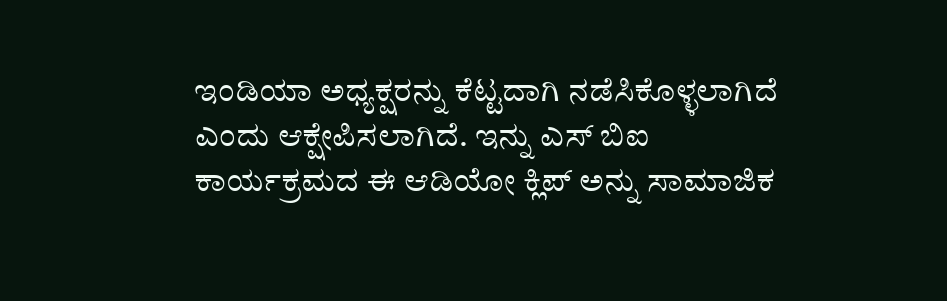ಇಂಡಿಯಾ ಅಧ್ಯಕ್ಷರನ್ನು ಕೆಟ್ಟದಾಗಿ ನಡೆಸಿಕೊಳ್ಳಲಾಗಿದೆ ಎಂದು ಆಕ್ಷೇಪಿಸಲಾಗಿದೆ. ಇನ್ನು ಎಸ್ ಬಿಐ ಕಾರ್ಯಕ್ರಮದ ಈ ಆಡಿಯೋ ಕ್ಲಿಪ್ ಅನ್ನು ಸಾಮಾಜಿಕ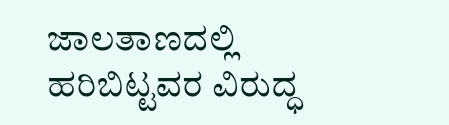ಜಾಲತಾಣದಲ್ಲಿ ಹರಿಬಿಟ್ಟವರ ವಿರುದ್ಧ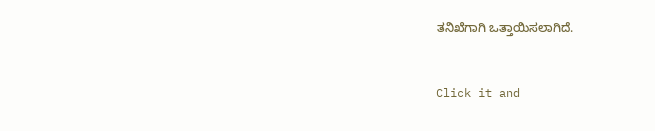ತನಿಖೆಗಾಗಿ ಒತ್ತಾಯಿಸಲಾಗಿದೆ.


Click it and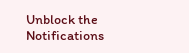Unblock the Notifications